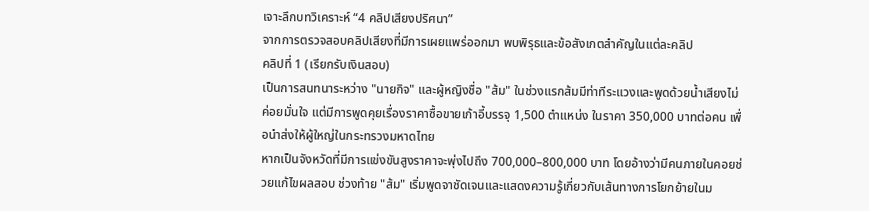เจาะลึกบทวิเคราะห์ “4 คลิปเสียงปริศนา”
จากการตรวจสอบคลิปเสียงที่มีการเผยแพร่ออกมา พบพิรุธและข้อสังเกตสำคัญในแต่ละคลิป
คลิปที่ 1 (เรียกรับเงินสอบ)
เป็นการสนทนาระหว่าง "นายกิจ" และผู้หญิงชื่อ "ส้ม" ในช่วงแรกส้มมีท่าทีระแวงและพูดด้วยน้ำเสียงไม่ค่อยมั่นใจ แต่มีการพูดคุยเรื่องราคาซื้อขายเก้าอี้บรรจุ 1,500 ตำแหน่ง ในราคา 350,000 บาทต่อคน เพื่อนำส่งให้ผู้ใหญ่ในกระทรวงมหาดไทย
หากเป็นจังหวัดที่มีการแข่งขันสูงราคาจะพุ่งไปถึง 700,000–800,000 บาท โดยอ้างว่ามีคนภายในคอยช่วยแก้ไขผลสอบ ช่วงท้าย "ส้ม" เริ่มพูดจาชัดเจนและแสดงความรู้เกี่ยวกับเส้นทางการโยกย้ายในม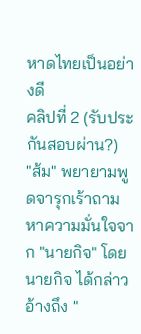หาดไทยเป็นอย่างดี
คลิปที่ 2 (รับประกันสอบผ่าน?)
"ส้ม" พยายามพูดจารุกเร้าถามหาความมั่นใจจาก "นายกิจ" โดย นายกิจ ได้กล่าวอ้างถึง "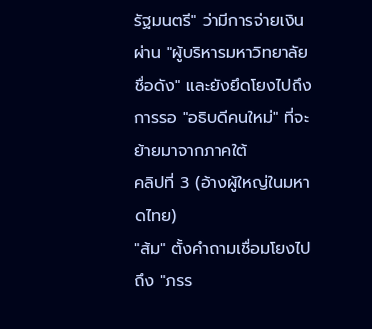รัฐมนตรี" ว่ามีการจ่ายเงินผ่าน "ผู้บริหารมหาวิทยาลัยชื่อดัง" และยังยึดโยงไปถึงการรอ "อธิบดีคนใหม่" ที่จะย้ายมาจากภาคใต้
คลิปที่ 3 (อ้างผู้ใหญ่ในมหาดไทย)
"ส้ม" ตั้งคำถามเชื่อมโยงไปถึง "ภรร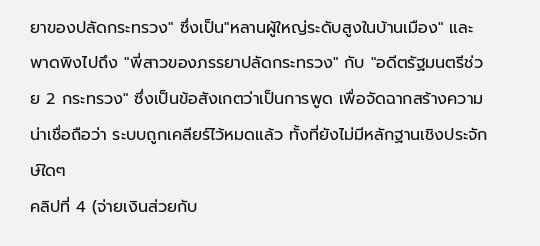ยาของปลัดกระทรวง" ซึ่งเป็น"หลานผู้ใหญ่ระดับสูงในบ้านเมือง" และพาดพิงไปถึง "พี่สาวของภรรยาปลัดกระทรวง" กับ "อดีตรัฐมนตรีช่วย 2 กระทรวง" ซึ่งเป็นข้อสังเกตว่าเป็นการพูด เพื่อจัดฉากสร้างความน่าเชื่อถือว่า ระบบถูกเคลียร์ไว้หมดแล้ว ทั้งที่ยังไม่มีหลักฐานเชิงประจักษ์ใดๆ
คลิปที่ 4 (จ่ายเงินส่วยกับ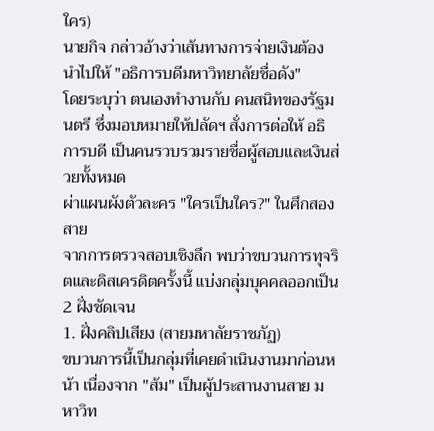ใคร)
นายกิจ กล่าวอ้างว่าเส้นทางการจ่ายเงินต้องนำไปให้ "อธิการบดีมหาวิทยาลัยชื่อดัง"
โดยระบุว่า ตนเองทำงานกับ คนสนิทของรัฐมนตรี ซึ่งมอบหมายให้ปลัดฯ สั่งการต่อให้ อธิการบดี เป็นคนรวบรวมรายชื่อผู้สอบและเงินส่วยทั้งหมด
ผ่าแผนผังตัวละคร "ใครเป็นใคร?" ในศึกสองสาย
จากการตรวจสอบเชิงลึก พบว่าขบวนการทุจริตและดิสเครดิตครั้งนี้ แบ่งกลุ่มบุคคลออกเป็น 2 ฝั่งชัดเจน
1. ฝั่งคลิปเสียง (สายมหาลัยราชภัฏ)
ขบวนการนี้เป็นกลุ่มที่เคยดำเนินงานมาก่อนหน้า เนื่องจาก "ส้ม" เป็นผู้ประสานงานสาย มหาวิท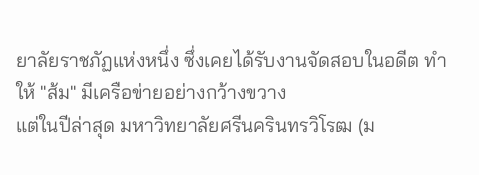ยาลัยราชภัฏแห่งหนึ่ง ซึ่งเคยได้รับงานจัดสอบในอดีต ทำให้ "ส้ม" มีเครือข่ายอย่างกว้างขวาง
แต่ในปีล่าสุด มหาวิทยาลัยศรีนครินทรวิโรฒ (ม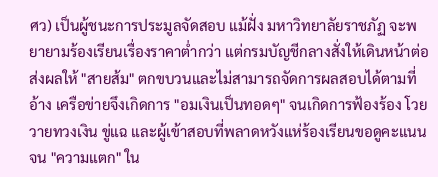ศว) เป็นผู้ชนะการประมูลจัดสอบ แม้ฝั่ง มหาวิทยาลัยราชภัฏ จะพยายามร้องเรียนเรื่องราคาต่ำกว่า แต่กรมบัญชีกลางสั่งให้เดินหน้าต่อ
ส่งผลให้ "สายส้ม" ตกขบวนและไม่สามารถจัดการผลสอบได้ตามที่อ้าง เครือข่ายจึงเกิดการ "อมเงินเป็นทอดๆ" จนเกิดการฟ้องร้อง โวยวายทวงเงิน ขู่แฉ และผู้เข้าสอบที่พลาดหวังแห่ร้องเรียนขอดูคะแนนจน "ความแตก" ใน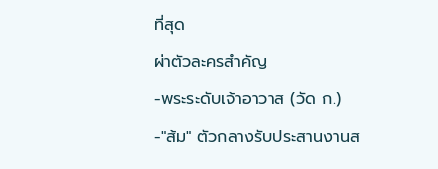ที่สุด
ผ่าตัวละครสำคัญ
-พระระดับเจ้าอาวาส (วัด ก.)
-"ส้ม" ตัวกลางรับประสานงานส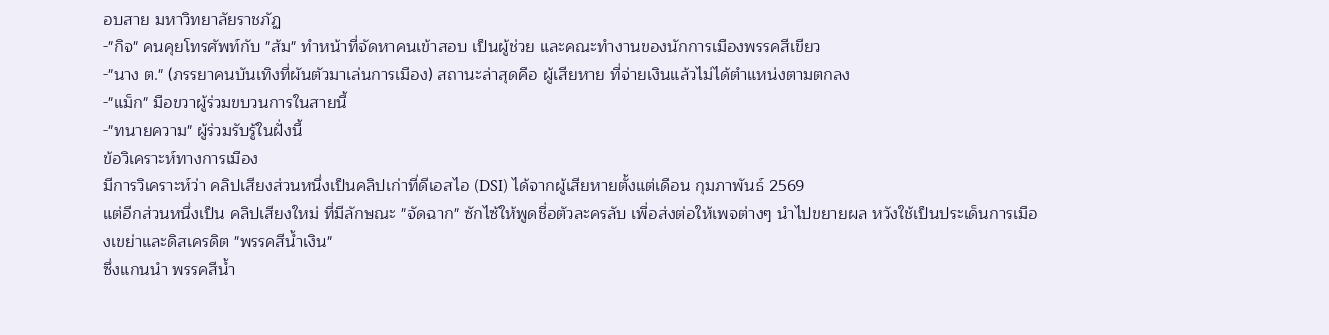อบสาย มหาวิทยาลัยราชภัฏ
-"กิจ" คนคุยโทรศัพท์กับ "ส้ม" ทำหน้าที่จัดหาคนเข้าสอบ เป็นผู้ช่วย และคณะทำงานของนักการเมืองพรรคสีเขียว
-"นาง ต." (ภรรยาคนบันเทิงที่ผันตัวมาเล่นการเมือง) สถานะล่าสุดคือ ผู้เสียหาย ที่จ่ายเงินแล้วไม่ได้ตำแหน่งตามตกลง
-"แม็ก" มือขวาผู้ร่วมขบวนการในสายนี้
-"ทนายความ" ผู้ร่วมรับรู้ในฝั่งนี้
ข้อวิเคราะห์ทางการเมือง
มีการวิเคราะห์ว่า คลิปเสียงส่วนหนึ่งเป็นคลิปเก่าที่ดีเอสไอ (DSI) ได้จากผู้เสียหายตั้งแต่เดือน กุมภาพันธ์ 2569
แต่อีกส่วนหนึ่งเป็น คลิปเสียงใหม่ ที่มีลักษณะ "จัดฉาก" ซักไซ้ให้พูดชื่อตัวละครลับ เพื่อส่งต่อให้เพจต่างๆ นำไปขยายผล หวังใช้เป็นประเด็นการเมืองเขย่าและดิสเครดิต "พรรคสีน้ำเงิน"
ซึ่งแกนนำ พรรคสีน้ำ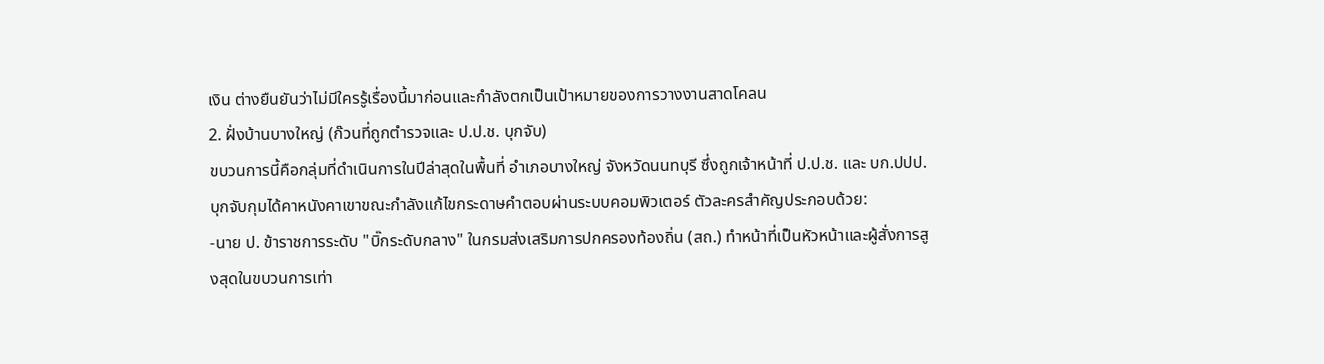เงิน ต่างยืนยันว่าไม่มีใครรู้เรื่องนี้มาก่อนและกำลังตกเป็นเป้าหมายของการวางงานสาดโคลน
2. ฝั่งบ้านบางใหญ่ (ก๊วนที่ถูกตำรวจและ ป.ป.ช. บุกจับ)
ขบวนการนี้คือกลุ่มที่ดำเนินการในปีล่าสุดในพื้นที่ อำเภอบางใหญ่ จังหวัดนนทบุรี ซึ่งถูกเจ้าหน้าที่ ป.ป.ช. และ บก.ปปป. บุกจับกุมได้คาหนังคาเขาขณะกำลังแก้ไขกระดาษคำตอบผ่านระบบคอมพิวเตอร์ ตัวละครสำคัญประกอบด้วย:
-นาย ป. ข้าราชการระดับ "บิ๊กระดับกลาง" ในกรมส่งเสริมการปกครองท้องถิ่น (สถ.) ทำหน้าที่เป็นหัวหน้าและผู้สั่งการสูงสุดในขบวนการเท่า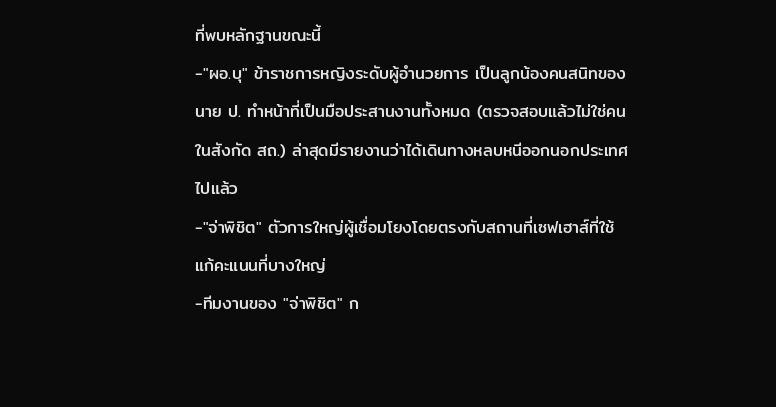ที่พบหลักฐานขณะนี้
-"ผอ.บุ" ข้าราชการหญิงระดับผู้อำนวยการ เป็นลูกน้องคนสนิทของ นาย ป. ทำหน้าที่เป็นมือประสานงานทั้งหมด (ตรวจสอบแล้วไม่ใช่คนในสังกัด สถ.) ล่าสุดมีรายงานว่าได้เดินทางหลบหนีออกนอกประเทศไปแล้ว
-"จ่าพิชิต" ตัวการใหญ่ผู้เชื่อมโยงโดยตรงกับสถานที่เซฟเฮาส์ที่ใช้แก้คะแนนที่บางใหญ่
-ทีมงานของ "จ่าพิชิต" ก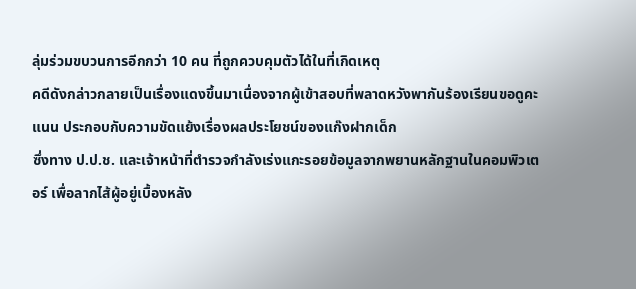ลุ่มร่วมขบวนการอีกกว่า 10 คน ที่ถูกควบคุมตัวได้ในที่เกิดเหตุ
คดีดังกล่าวกลายเป็นเรื่องแดงขึ้นมาเนื่องจากผู้เข้าสอบที่พลาดหวังพากันร้องเรียนขอดูคะแนน ประกอบกับความขัดแย้งเรื่องผลประโยชน์ของแก๊งฝากเด็ก
ซึ่งทาง ป.ป.ช. และเจ้าหน้าที่ตำรวจกำลังเร่งแกะรอยข้อมูลจากพยานหลักฐานในคอมพิวเตอร์ เพื่อลากไส้ผู้อยู่เบื้องหลัง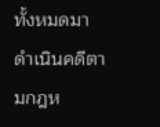ทั้งหมดมาดำเนินคดีตามกฎห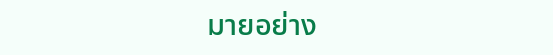มายอย่าง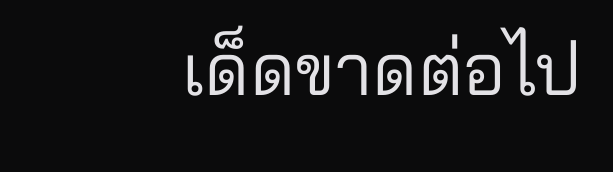เด็ดขาดต่อไป